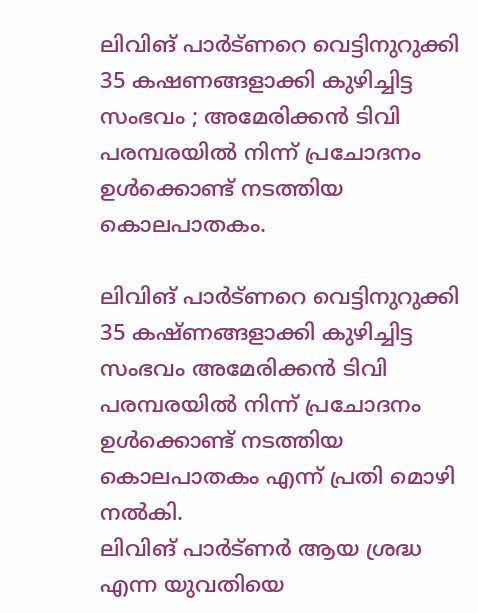ലിവിങ് പാർട്ണറെ വെട്ടിനുറുക്കി 35 കഷണങ്ങളാക്കി കുഴിച്ചിട്ട സംഭവം ; അമേരിക്കൻ ടിവി പരമ്പരയിൽ നിന്ന് പ്രചോദനം ഉൾക്കൊണ്ട് നടത്തിയ കൊലപാതകം.

ലിവിങ് പാർട്ണറെ വെട്ടിനുറുക്കി 35 കഷ്ണങ്ങളാക്കി കുഴിച്ചിട്ട സംഭവം അമേരിക്കൻ ടിവി പരമ്പരയിൽ നിന്ന് പ്രചോദനം ഉൾക്കൊണ്ട് നടത്തിയ കൊലപാതകം എന്ന് പ്രതി മൊഴി നൽകി.
ലിവിങ് പാർട്ണർ ആയ ശ്രദ്ധ എന്ന യുവതിയെ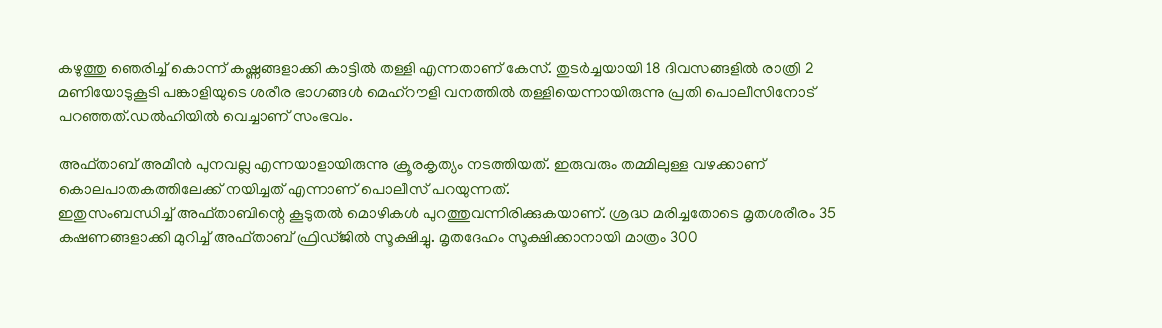കഴുത്തു ഞെരിച്ച് കൊന്ന് കഷ്ണങ്ങളാക്കി കാട്ടിൽ തള്ളി എന്നതാണ് കേസ്. തുടർച്ചയായി 18 ദിവസങ്ങളിൽ രാത്രി 2 മണിയോടുകൂടി പങ്കാളിയുടെ ശരീര ഭാഗങ്ങൾ മെഹ്‌റൗളി വനത്തില്‍ തള്ളിയെന്നായിരുന്നു പ്രതി പൊലീസിനോട് പറഞ്ഞത്.ഡൽഹിയിൽ വെച്ചാണ് സംഭവം.

അഫ്താബ് അമീന്‍ പുനവല്ല എന്നയാളായിരുന്നു ക്രൂരകൃത്യം നടത്തിയത്. ഇരുവരും തമ്മിലുള്ള വഴക്കാണ് കൊലപാതകത്തിലേക്ക് നയിച്ചത് എന്നാണ് പൊലീസ് പറയുന്നത്.
ഇതുസംബന്ധിച്ച്‌ അഫ്താബിന്റെ കൂടുതല്‍ മൊഴികള്‍ പുറത്തുവന്നിരിക്കുകയാണ്. ശ്രദ്ധ മരിച്ചതോടെ മൃതശരീരം 35 കഷണങ്ങളാക്കി മുറിച്ച്‌ അഫ്താബ് ഫ്രിഡ്ജില്‍ സൂക്ഷിച്ചു. മൃതദേഹം സൂക്ഷിക്കാനായി മാത്രം 300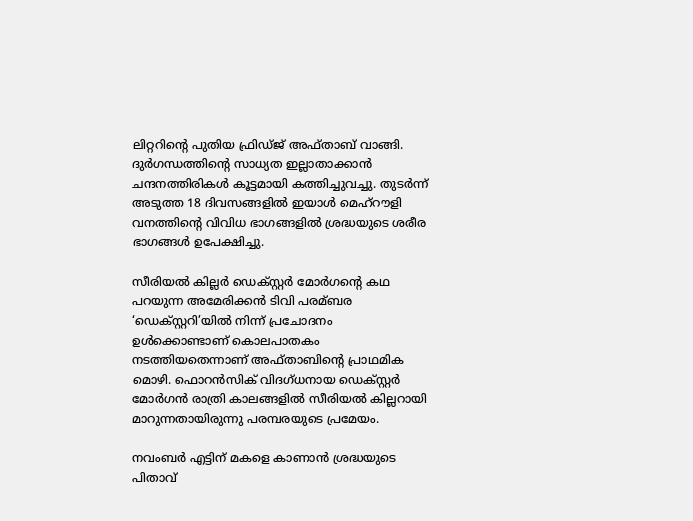ലിറ്ററിന്റെ പുതിയ ഫ്രിഡ്ജ് അഫ്താബ് വാങ്ങി. ദുര്‍ഗന്ധത്തിന്റെ സാധ്യത ഇല്ലാതാക്കാന്‍ ചന്ദനത്തിരികള്‍ കൂട്ടമായി കത്തിച്ചുവച്ചു. തുടര്‍ന്ന് അടുത്ത 18 ദിവസങ്ങളില്‍ ഇയാള്‍ മെഹ്‌റൗളി വനത്തിന്റെ വിവിധ ഭാഗങ്ങളില്‍ ശ്രദ്ധയുടെ ശരീര ഭാഗങ്ങള്‍ ഉപേക്ഷിച്ചു.

സീരിയല്‍ കില്ലര്‍ ഡെക്സ്റ്റര്‍ മോര്‍ഗന്റെ കഥ പറയുന്ന അമേരിക്കന്‍ ടിവി പരമ്ബര ‘ഡെക്സ്റ്ററി’യില്‍ നിന്ന് പ്രചോദനം ഉള്‍ക്കൊണ്ടാണ് കൊലപാതകം നടത്തിയതെന്നാണ് അഫ്താബിന്റെ പ്രാഥമിക മൊഴി. ഫൊറന്‍സിക് വിദഗ്ധനായ ഡെക്സ്റ്റര്‍ മോര്‍ഗന്‍ രാത്രി കാലങ്ങളില്‍ സീരിയല്‍ കില്ലറായി മാറുന്നതായിരുന്നു പരമ്പരയുടെ പ്രമേയം.

നവംബര്‍ എട്ടിന് മകളെ കാണാന്‍ ശ്രദ്ധയുടെ പിതാവ്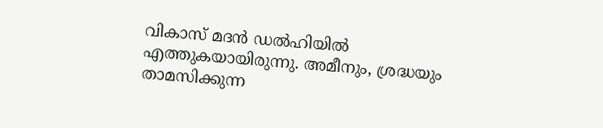വികാസ് മദന്‍ ഡല്‍ഹിയില്‍ എത്തുകയായിരുന്നു. അമീനും, ശ്രദ്ധയും താമസിക്കുന്ന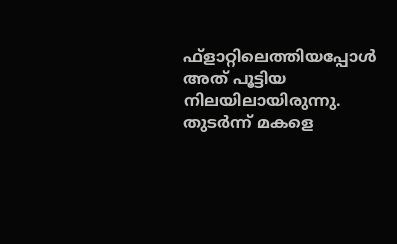ഫ്‌ളാറ്റിലെത്തിയപ്പോള്‍ അത് പൂട്ടിയ നിലയിലായിരുന്നു. തുടര്‍ന്ന് മകളെ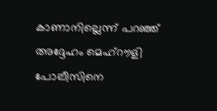കാണാനില്ലെന്ന് പറഞ്ഞ് അദ്ദേഹം മെഹ്‌റൗളി പോലീസിനെ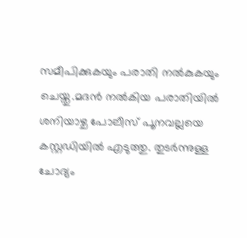സമീപിക്കുകയും പരാതി നല്‍കുകയും ചെയ്തു.മദന്‍ നല്‍കിയ പരാതിയില്‍ ശനിയാഴ്ച പോലീസ് പൂനവല്ലയെ കസ്റ്റഡിയില്‍ എടുത്തു. തുടര്‍ന്നുള്ള ചോദ്യം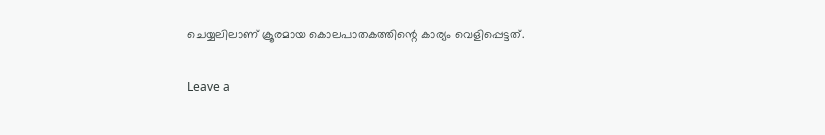ചെയ്യലിലാണ് ക്രൂരമായ കൊലപാതകത്തിന്റെ കാര്യം വെളിപ്പെട്ടത്.

Leave a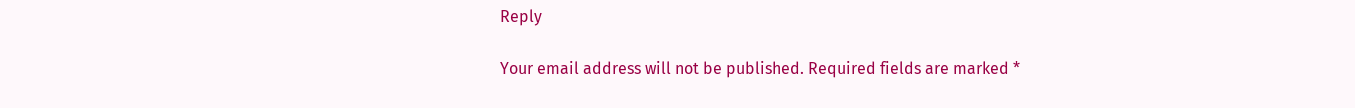Reply

Your email address will not be published. Required fields are marked *